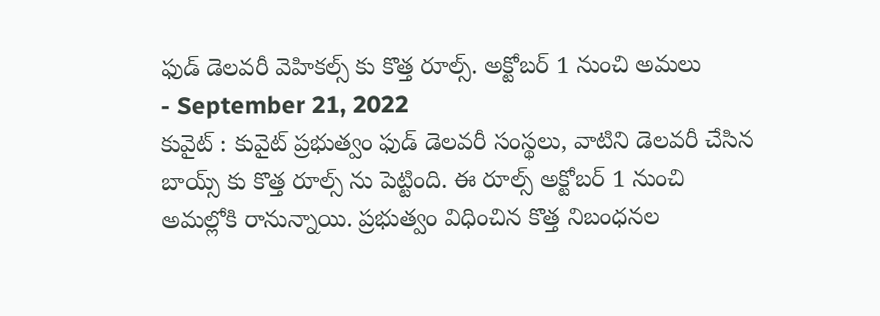ఫుడ్ డెలవరీ వెహికల్స్ కు కొత్త రూల్స్. అక్టోబర్ 1 నుంచి అమలు
- September 21, 2022
కువైట్ : కువైట్ ప్రభుత్వం ఫుడ్ డెలవరీ సంస్థలు, వాటిని డెలవరీ చేసిన బాయ్స్ కు కొత్త రూల్స్ ను పెట్టింది. ఈ రూల్స్ అక్టోబర్ 1 నుంచి అమల్లోకి రానున్నాయి. ప్రభుత్వం విధించిన కొత్త నిబంధనల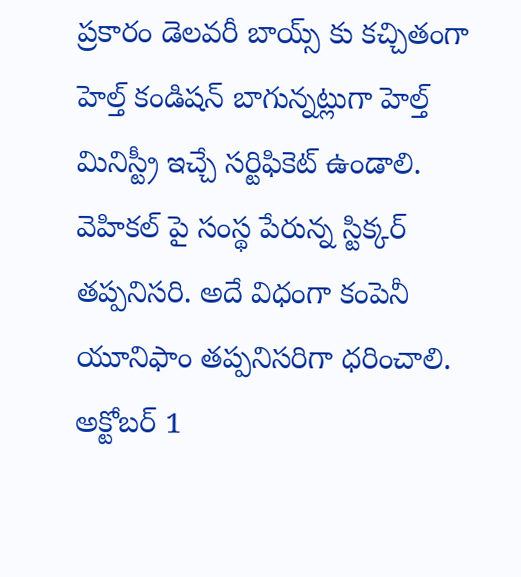ప్రకారం డెలవరీ బాయ్స్ కు కచ్చితంగా హెల్త్ కండిషన్ బాగున్నట్లుగా హెల్త్ మినిస్ట్రీ ఇచ్చే సర్టిఫికెట్ ఉండాలి. వెహికల్ పై సంస్థ పేరున్న స్టిక్కర్ తప్పనిసరి. అదే విధంగా కంపెనీ యూనిఫాం తప్పనిసరిగా ధరించాలి. అక్టోబర్ 1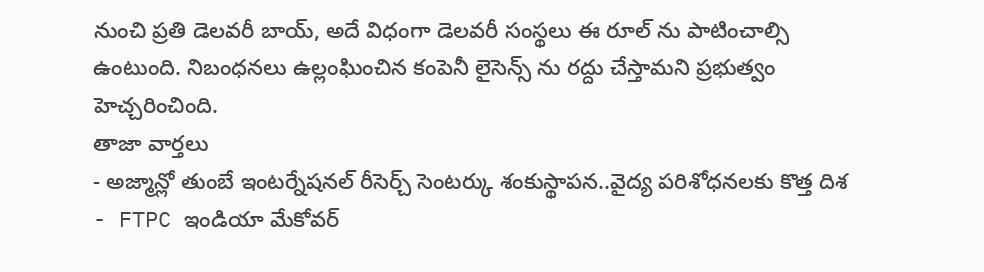నుంచి ప్రతి డెలవరీ బాయ్, అదే విధంగా డెలవరీ సంస్థలు ఈ రూల్ ను పాటించాల్సి ఉంటుంది. నిబంధనలు ఉల్లంఘించిన కంపెనీ లైసెన్స్ ను రద్దు చేస్తామని ప్రభుత్వం హెచ్చరించింది.
తాజా వార్తలు
- అజ్మాన్లో తుంబే ఇంటర్నేషనల్ రీసెర్చ్ సెంటర్కు శంకుస్థాపన..వైద్య పరిశోధనలకు కొత్త దిశ
- FTPC ఇండియా మేకోవర్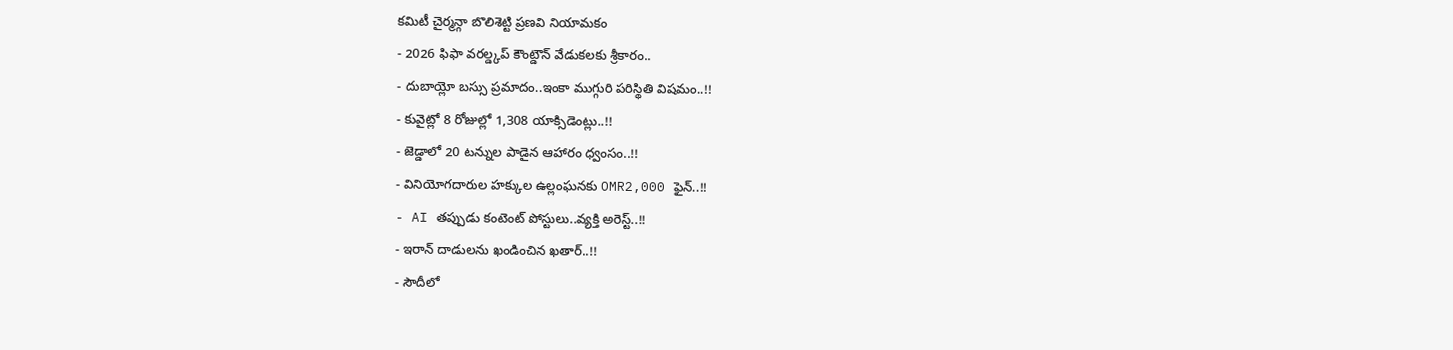కమిటీ చైర్మన్గా బొలిశెట్టి ప్రణవి నియామకం
- 2026 ఫిఫా వరల్డ్కప్ కౌంట్డౌన్ వేడుకలకు శ్రీకారం..
- దుబాయ్లో బస్సు ప్రమాదం..ఇంకా ముగ్గురి పరిస్థితి విషమం..!!
- కువైట్లో 8 రోజుల్లో 1,308 యాక్సిడెంట్లు..!!
- జెడ్డాలో 20 టన్నుల పాడైన ఆహారం ధ్వంసం..!!
- వినియోగదారుల హక్కుల ఉల్లంఘనకు OMR2,000 ఫైన్..!!
- AI తప్పుడు కంటెంట్ పోస్టులు..వ్యక్తి అరెస్ట్..!!
- ఇరాన్ దాడులను ఖండించిన ఖతార్..!!
- సౌదీలో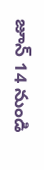జూన్ 14 నుండి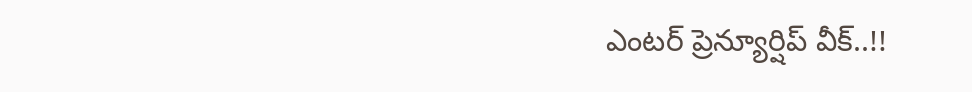ఎంటర్ ప్రెన్యూర్షిప్ వీక్..!!